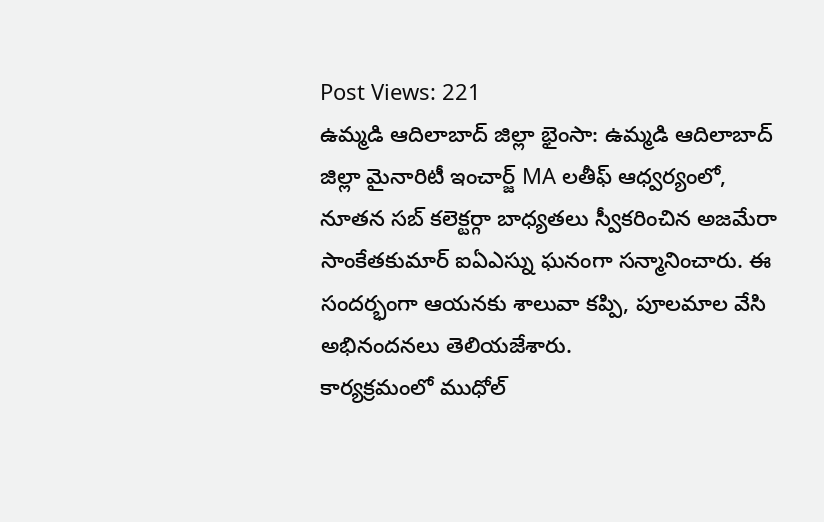Post Views: 221
ఉమ్మడి ఆదిలాబాద్ జిల్లా భైంసా: ఉమ్మడి ఆదిలాబాద్ జిల్లా మైనారిటీ ఇంచార్జ్ MA లతీఫ్ ఆధ్వర్యంలో, నూతన సబ్ కలెక్టర్గా బాధ్యతలు స్వీకరించిన అజమేరా సాంకేతకుమార్ ఐఏఎస్ను ఘనంగా సన్మానించారు. ఈ సందర్భంగా ఆయనకు శాలువా కప్పి, పూలమాల వేసి అభినందనలు తెలియజేశారు.
కార్యక్రమంలో ముధోల్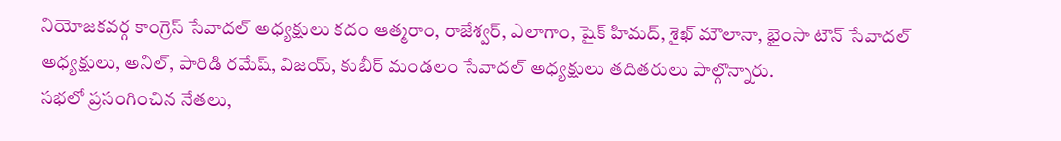నియోజకవర్గ కాంగ్రెస్ సేవాదల్ అధ్యక్షులు కదం ఆత్మరాం, రాజేశ్వర్, ఎలాగాం, షైక్ హిమద్, శైఖ్ మౌలానా, భైంసా టౌన్ సేవాదల్ అధ్యక్షులు, అనిల్, పారిడి రమేష్, విజయ్, కుబీర్ మండలం సేవాదల్ అధ్యక్షులు తదితరులు పాల్గొన్నారు.
సభలో ప్రసంగించిన నేతలు,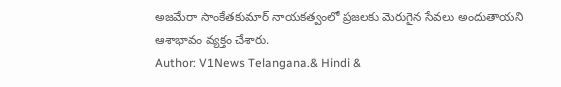అజమేరా సాంకేతకుమార్ నాయకత్వంలో ప్రజలకు మెరుగైన సేవలు అందుతాయని ఆశాభావం వ్యక్తం చేశారు.
Author: V1News Telangana.& Hindi &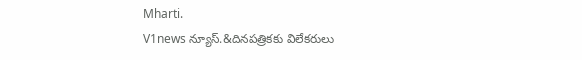Mharti.
V1news న్యూస్.&దినపత్రికకు విలేకరులు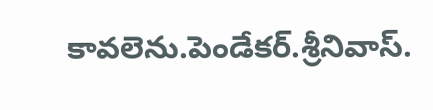కావలెను.పెండేకర్.శ్రీనివాస్.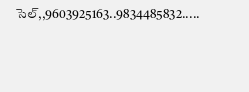సెల్,,9603925163..9834485832.....